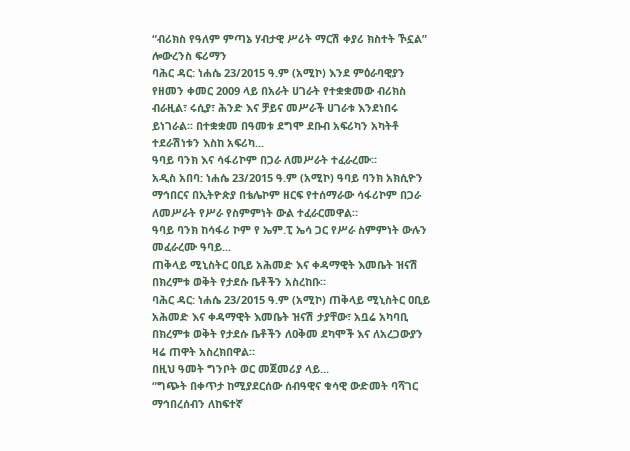“ብሪክስ የዓለም ምጣኔ ሃብታዊ ሥሪት ማርሽ ቀያሪ ክስተት ኾኗል” ሎውረንስ ፍሪማን
ባሕር ዳር: ነሐሴ 23/2015 ዓ.ም (አሚኮ) እንደ ምዕራባዊያን የዘመን ቀመር 2009 ላይ በአራት ሀገራት የተቋቋመው ብሪክስ ብራዚል፣ ሩሲያ፣ ሕንድ እና ቻይና መሥራች ሀገራቱ እንደነበሩ ይነገራል፡፡ በተቋቋመ በዓመቱ ደግሞ ደቡብ አፍሪካን አካትቶ ተደራሽነቱን እስከ አፍሪካ...
ዓባይ ባንክ እና ሳፋሪኮም በጋራ ለመሥራት ተፈራረሙ።
አዲስ አበባ: ነሐሴ 23/2015 ዓ.ም (አሚኮ) ዓባይ ባንክ አክሲዮን ማኅበርና በኢትዮጵያ በቴሌኮም ዘርፍ የተሰማራው ሳፋሪኮም በጋራ ለመሥራት የሥራ የስምምነት ውል ተፈራርመዋል።
ዓባይ ባንክ ከሳፋሪ ኮም የ ኤም.ፒ ኤሳ ጋር የሥራ ስምምነት ውሉን መፈራረሙ ዓባይ...
ጠቅላይ ሚኒስትር ዐቢይ አሕመድ እና ቀዳማዊት እመቤት ዝናሽ በክረምቱ ወቅት የታደሱ ቤቶችን አስረከቡ።
ባሕር ዳር: ነሐሴ 23/2015 ዓ.ም (አሚኮ) ጠቅላይ ሚኒስትር ዐቢይ አሕመድ እና ቀዳማዊት እመቤት ዝናሽ ታያቸው፣ አቧሬ አካባቢ በክረምቱ ወቅት የታደሱ ቤቶችን ለዐቅመ ደካሞች እና ለአረጋውያን ዛሬ ጠዋት አስረክበዋል።
በዚህ ዓመት ግንቦት ወር መጀመሪያ ላይ...
“ግጭት በቀጥታ ከሚያደርሰው ሰብዓዊና ቁሳዊ ውድመት ባሻገር ማኅበረሰብን ለከፍተኛ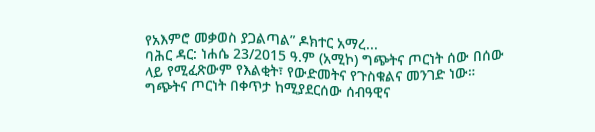የአእምሮ መቃወስ ያጋልጣል” ዶክተር አማረ...
ባሕር ዳር: ነሐሴ 23/2015 ዓ.ም (አሚኮ) ግጭትና ጦርነት ሰው በሰው ላይ የሚፈጽውም የእልቂት፣ የውድመትና የጉስቁልና መንገድ ነው።
ግጭትና ጦርነት በቀጥታ ከሚያደርሰው ሰብዓዊና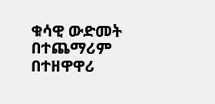ቁሳዊ ውድመት በተጨማሪም በተዘዋዋሪ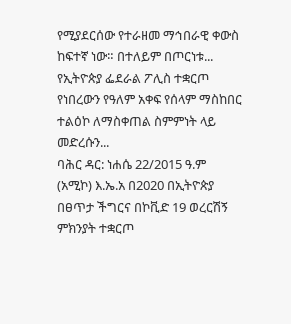የሚያደርሰው የተራዘመ ማኅበራዊ ቀውስ ከፍተኛ ነው። በተለይም በጦርነቱ...
የኢትዮጵያ ፌደራል ፖሊስ ተቋርጦ የነበረውን የዓለም አቀፍ የሰላም ማስከበር ተልዕኮ ለማስቀጠል ስምምነት ላይ መድረሱን...
ባሕር ዳር: ነሐሴ 22/2015 ዓ.ም (አሚኮ) እ.ኤ.አ በ2020 በኢትዮጵያ በፀጥታ ችግርና በኮቪድ 19 ወረርሽኝ ምክንያት ተቋርጦ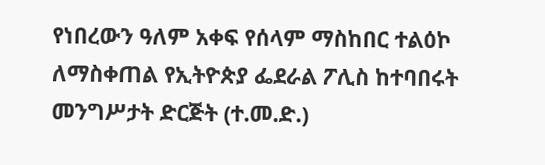የነበረውን ዓለም አቀፍ የሰላም ማስከበር ተልዕኮ ለማስቀጠል የኢትዮጵያ ፌደራል ፖሊስ ከተባበሩት መንግሥታት ድርጅት (ተ.መ.ድ.)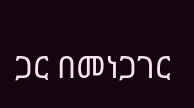ጋር በመነጋገር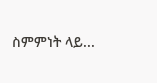ስምምነት ላይ...